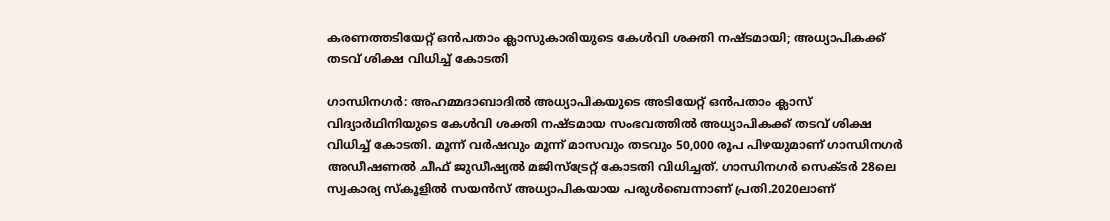കരണത്തടിയേറ്റ് ഒൻപതാം ക്ലാസുകാരിയുടെ കേൾവി ശക്തി നഷ്ടമായി; അധ്യാപികക്ക് തടവ് ശിക്ഷ വിധിച്ച് കോടതി

ഗാന്ധിനഗര്‍: അഹമ്മദാബാദിൽ അധ്യാപികയുടെ അടിയേറ്റ് ഒൻപതാം ക്ലാസ് വിദ്യാര്‍ഥിനിയുടെ കേൾവി ശക്തി നഷ്ടമായ സംഭവത്തിൽ അധ്യാപികക്ക് തടവ് ശിക്ഷ വിധിച്ച് കോടതി. മൂന്ന് വര്‍ഷവും മൂന്ന് മാസവും തടവും 50,000 രൂപ പിഴയുമാണ് ഗാന്ധിനഗര്‍ അഡീഷണൽ ചീഫ് ജുഡീഷ്യൽ മജിസ്ട്രേറ്റ് കോടതി വിധിച്ചത്. ഗാന്ധിനഗർ സെക്ടർ 28ലെ സ്വകാര്യ സ്കൂളിൽ സയൻസ് അധ്യാപികയായ പരുൾബെന്നാണ് പ്രതി.2020ലാണ്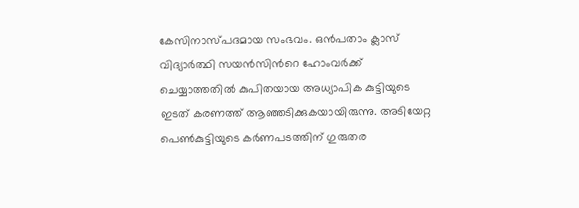കേസിനാസ്പദമായ സംഭവം. ഒൻപതാം ക്ലാസ് വിദ്യാർത്ഥി സയൻസിന്‍റെ ഹോംവർക്ക് ചെയ്യാത്തതിൽ കുപിതയായ അധ്യാപിക കുട്ടിയുടെ ഇടത് കരണത്ത് ആഞ്ഞടിക്കുകയായിരുന്നു. അടിയേറ്റ പെൺകുട്ടിയുടെ കർണപടത്തിന് ഗുരുതര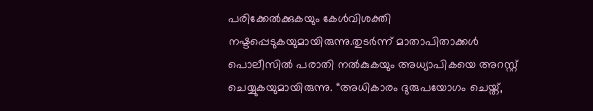പരിക്കേൽക്കുകയും കേൾവിശക്തി നഷ്ടപ്പെടുകയുമായിരുന്നു.തുടർന്ന് മാതാപിതാക്കൾ പൊലീസിൽ പരാതി നൽകുകയും അധ്യാപികയെ അറസ്റ്റ് ചെയ്യുകയുമായിരുന്നു. “അധികാരം ദുരുപയോഗം ചെയ്ത്,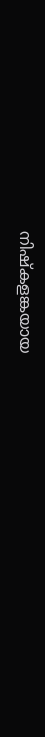നിഷ്കളങ്കയായ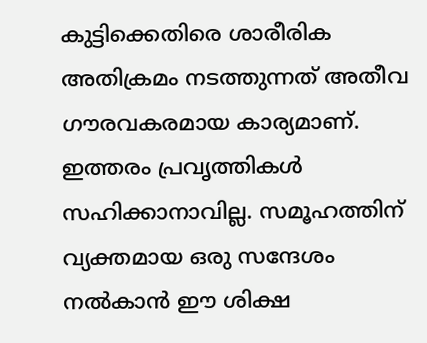കുട്ടിക്കെതിരെ ശാരീരിക അതിക്രമം നടത്തുന്നത് അതീവ ഗൗരവകരമായ കാര്യമാണ്. ഇത്തരം പ്രവൃത്തികൾ സഹിക്കാനാവില്ല. സമൂഹത്തിന് വ്യക്തമായ ഒരു സന്ദേശം നൽകാൻ ഈ ശിക്ഷ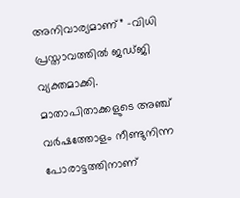അനിവാര്യമാണ്” -വിധി പ്രസ്താവത്തിൽ ജഡ്ജി വ്യക്തമാക്കി. മാതാപിതാക്കളുടെ അഞ്ച് വർഷത്തോളം നീണ്ടുനിന്ന പോരാട്ടത്തിനാണ്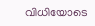വിധിയോടെ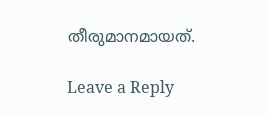തീരുമാനമായത്.

Leave a Reply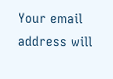Your email address will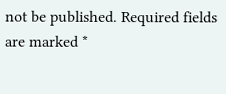not be published. Required fields are marked *